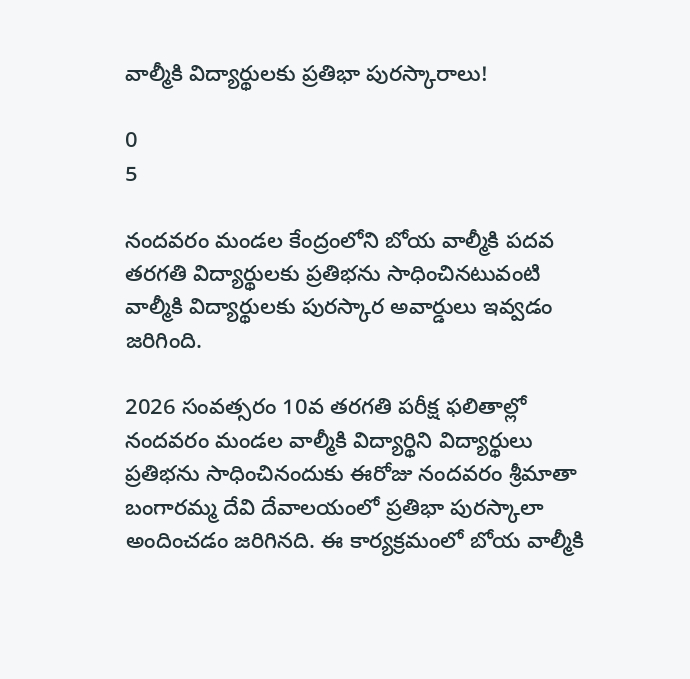వాల్మీకి విద్యార్థులకు ప్రతిభా పురస్కారాలు!

0
5

నందవరం మండల కేంద్రంలోని బోయ వాల్మీకి పదవ తరగతి విద్యార్థులకు ప్రతిభను సాధించినటువంటి వాల్మీకి విద్యార్థులకు పురస్కార అవార్డులు ఇవ్వడం జరిగింది.

2026 సంవత్సరం 10వ తరగతి పరీక్ష ఫలితాల్లో నందవరం మండల వాల్మీకి విద్యార్థిని విద్యార్థులు ప్రతిభను సాధించినందుకు ఈరోజు నందవరం శ్రీమాతా బంగారమ్మ దేవి దేవాలయంలో ప్రతిభా పురస్కాలా అందించడం జరిగినది. ఈ కార్యక్రమంలో బోయ వాల్మీకి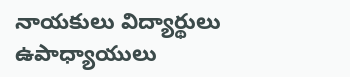నాయకులు విద్యార్థులు ఉపాధ్యాయులు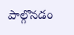పాల్గొనడం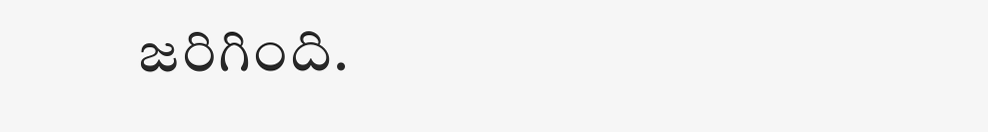జరిగింది.